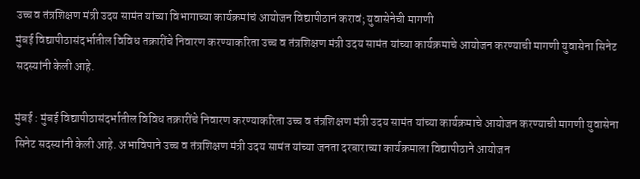उच्च व तंत्रशिक्षण मंत्री उदय सामंत यांच्या विभागाच्या कार्यक्रमांचं आयोजन विद्यापीठानं करावं; युवासेनेची मागणी
मुंबई विद्यापीठासंदर्भातील विविध तक्रारींचे निवारण करण्याकरिता उच्च व तंत्रशिक्षण मंत्री उदय सामंत यांच्या कार्यक्रमाचे आयोजन करण्याची मागणी युवासेना सिनेट सदस्यांनी केली आहे.

मुंबई : मुंबई विद्यापीठासंदर्भातील विविध तक्रारींचे निवारण करण्याकरिता उच्च व तंत्रशिक्षण मंत्री उदय सामंत यांच्या कार्यक्रमाचे आयोजन करण्याची मागणी युवासेना सिनेट सदस्यांनी केली आहे. अभाविपाने उच्च व तंत्रशिक्षण मंत्री उदय सामंत यांच्या जनता दरबाराच्या कार्यक्रमाला विद्यापीठाने आयोजन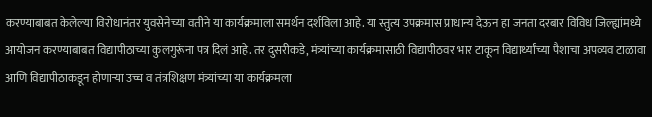करण्याबाबत केलेल्या विरोधानंतर युवसेनेच्या वतीने या कार्यक्रमाला समर्थन दर्शविला आहे. या स्तुत्य उपक्रमास प्राधान्य देऊन हा जनता दरबार विविध जिल्ह्यांमध्ये आयोजन करण्याबाबत विद्यापीठाच्या कुलगुरूंना पत्र दिलं आहे. तर दुसरीकडे, मंत्र्यांच्या कार्यक्रमासाठी विद्यापीठवर भार टाकून विद्यार्थ्यांच्या पैशाचा अपव्यव टाळावा आणि विद्यापीठाकडून होणाऱ्या उच्च व तंत्रशिक्षण मंत्र्यांच्या या कार्यक्रमला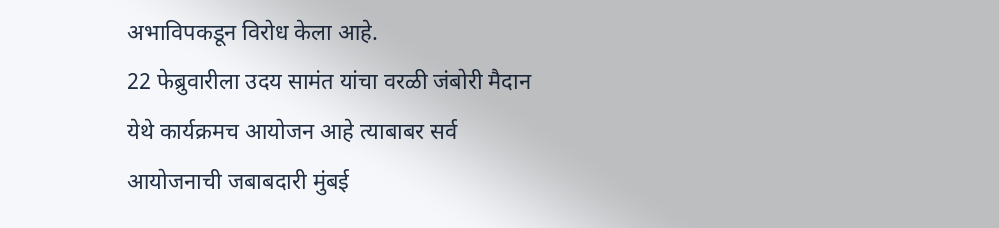अभाविपकडून विरोध केला आहे.
22 फेब्रुवारीला उदय सामंत यांचा वरळी जंबोरी मैदान येथे कार्यक्रमच आयोजन आहे त्याबाबर सर्व आयोजनाची जबाबदारी मुंबई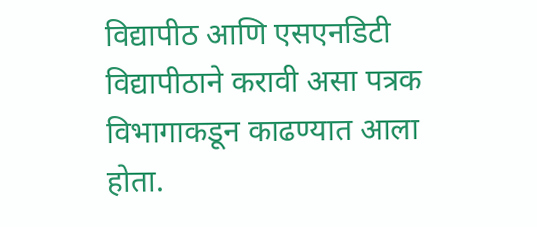विद्यापीठ आणि एसएनडिटी विद्यापीठाने करावी असा पत्रक विभागाकडून काढण्यात आला होता.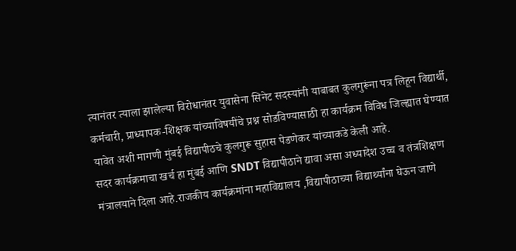त्यानंतर त्याला झालेल्या विरोधानंतर युवासेना सिनेट सदस्यांनी याबाबत कुलगुरूंना पत्र लिहून विद्यार्थी, कर्मचारी, प्राध्यापक-शिक्षक यांच्याविषयींचे प्रश्न सोडविण्यासाठी हा कार्यक्रम विविध जिल्ह्यात घेण्यात यावेत अशी मागणी मुंबई विद्यापीठचे कुलगुरू सुहास पेडणेकर यांच्याकडे केली आहे.
सदर कार्यक्रमाचा खर्च हा मुंबई आणि SNDT विद्यापीठाने द्यावा असा अध्यादेश उच्च व तंत्रशिक्षण मंत्रालयाने दिला आहे.राजकीय कार्यक्रमांना महाविद्यालय ,विद्यापीठाच्या विद्यार्थ्यांना घेऊन जाणे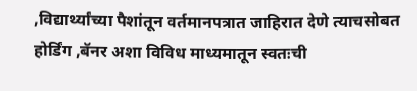,विद्यार्थ्यांच्या पैशांतून वर्तमानपत्रात जाहिरात देणे त्याचसोबत होर्डिंग ,बॅनर अशा विविध माध्यमातून स्वतःची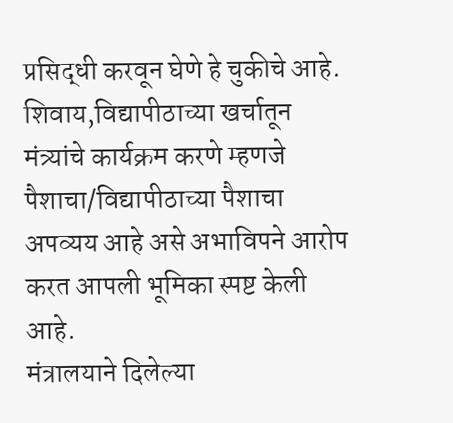प्रसिद्धी करवून घेणे हे चुकीचे आहे. शिवाय,विद्यापीठाच्या खर्चातून मंत्र्यांचे कार्यक्रम करणे म्हणजे पैशाचा/विद्यापीठाच्या पैशाचा अपव्यय आहे असे अभाविपने आरोप करत आपली भूमिका स्पष्ट केली आहे.
मंत्रालयाने दिलेल्या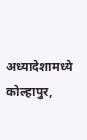अध्यादेशामध्ये कोल्हापुर,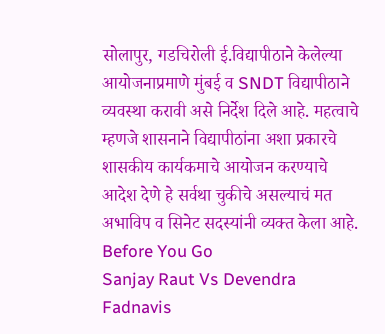सोलापुर, गडचिरोली ई.विद्यापीठाने केलेल्या आयोजनाप्रमाणे मुंबई व SNDT विद्यापीठाने व्यवस्था करावी असे निर्देश दिले आहे. महत्वाचे म्हणजे शासनाने विद्यापीठांना अशा प्रकारचे शासकीय कार्यकमाचे आयोजन करण्याचे आदेश देणे हे सर्वथा चुकीचे असल्याचं मत अभाविप व सिनेट सदस्यांनी व्यक्त केला आहे.
Before You Go
Sanjay Raut Vs Devendra Fadnavis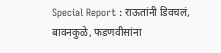Special Report : राऊतांनी डिवचलं, बावनकुळे, फडणवीसांना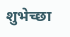शुभेच्छा